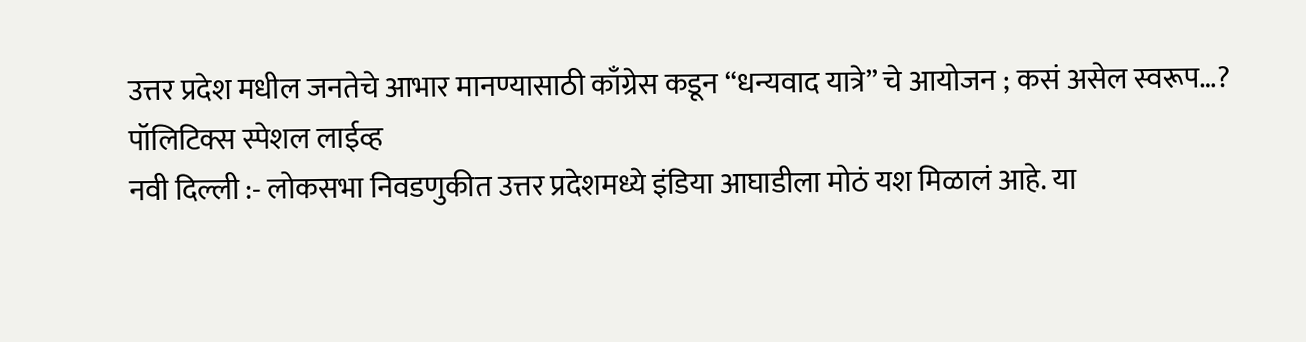उत्तर प्रदेश मधील जनतेचे आभार मानण्यासाठी काँग्रेस कडून “धन्यवाद यात्रे” चे आयोजन ; कसं असेल स्वरूप…?
पॉलिटिक्स स्पेशल लाईव्ह
नवी दिल्ली :- लोकसभा निवडणुकीत उत्तर प्रदेशमध्ये इंडिया आघाडीला मोठं यश मिळालं आहे. या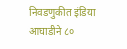निवडणुकीत इंडिया आघाडीने ८०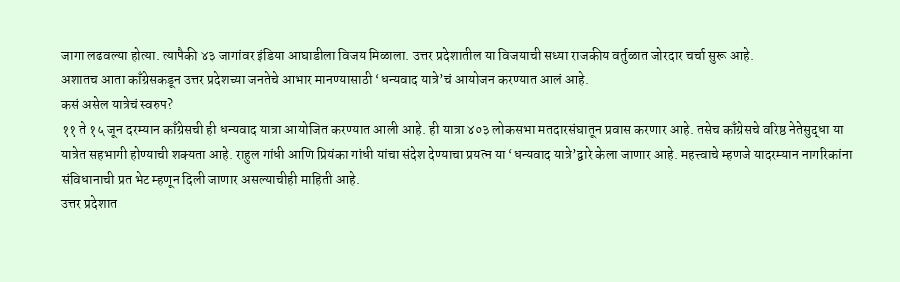जागा लढवल्या होत्या. त्यापैकी ४३ जागांवर इंडिया आघाडीला विजय मिळाला. उत्तर प्रदेशातील या विजयाची सध्या राजकीय वर्तुळात जोरदार चर्चा सुरू आहे.
अशातच आता काँग्रेसकडून उत्तर प्रदेशच्या जनतेचे आभार मानण्यासाठी ‘धन्यवाद यात्रे’चं आयोजन करण्यात आलं आहे.
कसं असेल यात्रेचं स्वरुप?
११ ते १५ जून दरम्यान काँग्रेसची ही धन्यवाद यात्रा आयोजित करण्यात आली आहे. ही यात्रा ४०३ लोकसभा मतदारसंघातून प्रवास करणार आहे. तसेच काँग्रेसचे वरिष्ठ नेतेसुद्धा या यात्रेत सहभागी होण्याची शक्यता आहे. राहुल गांधी आणि प्रियंका गांधी यांचा संदेश देण्याचा प्रयत्न या ‘धन्यवाद यात्रे’द्वारे केला जाणार आहे. महत्त्वाचे म्हणजे यादरम्यान नागरिकांना संविधानाची प्रत भेट म्हणून दिली जाणार असल्याचीही माहिती आहे.
उत्तर प्रदेशात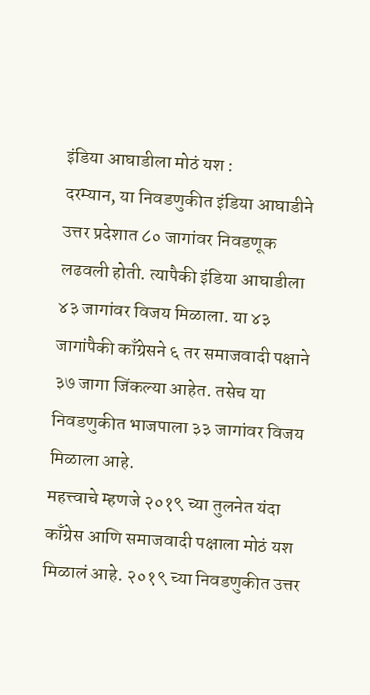इंडिया आघाडीला मोठं यश :
दरम्यान, या निवडणुकीत इंडिया आघाडीने उत्तर प्रदेशात ८० जागांवर निवडणूक लढवली होती. त्यापैकी इंडिया आघाडीला ४३ जागांवर विजय मिळाला. या ४३ जागांपैकी काँग्रेसने ६ तर समाजवादी पक्षाने ३७ जागा जिंकल्या आहेत. तसेच या निवडणुकीत भाजपाला ३३ जागांवर विजय मिळाला आहे.
महत्त्वाचे म्हणजे २०१९ च्या तुलनेत यंदा काँग्रेस आणि समाजवादी पक्षाला मोठं यश मिळालं आहे. २०१९ च्या निवडणुकीत उत्तर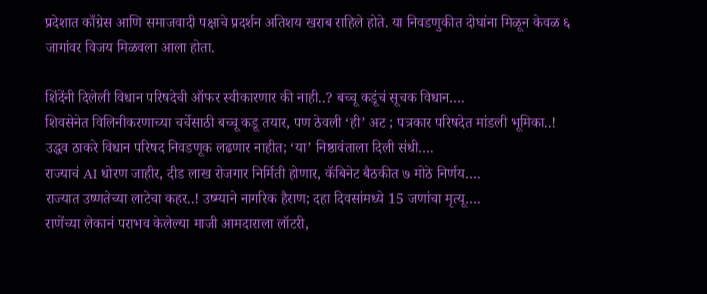प्रदेशात काँग्रेस आणि समाजवादी पक्षाचे प्रदर्शन अतिशय खराब राहिले होते. या निवडणुकीत दोघांना मिळून केवळ ६ जागांवर विजय मिळवला आला होता.

शिंदेंनी दिलेली विधान परिषदेची ऑफर स्वीकारणार की नाही..? बच्चू कडूंचं सूचक विधान….
शिवसेनेत विलिनीकरणाच्या चर्चेसाठी बच्चू कडू तयार, पण ठेवली ‘ही’ अट ; पत्रकार परिषदेत मांडली भूमिका..!
उद्धव ठाकरे विधान परिषद निवडणूक लढणार नाहीत; ‘या’ निष्ठावंताला दिली संधी….
राज्याचं AI धोरण जाहीर, दीड लाख रोजगार निर्मिती होणार, कॅबिनेट बैठकीत ७ मोठे निर्णय….
राज्यात उष्णतेच्या लाटेचा कहर..! उष्म्याने नागरिक हैराण; दहा दिवसांमध्ये 15 जणांचा मृत्यू….
राणेंच्या लेकानं पराभव केलेल्या माजी आमदाराला लॉटरी,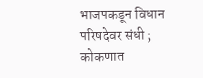भाजपकडून विधान परिषदेवर संधी ; कोकणात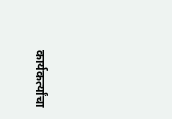कार्यकर्त्यांचा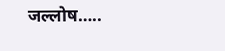जल्लोष…..